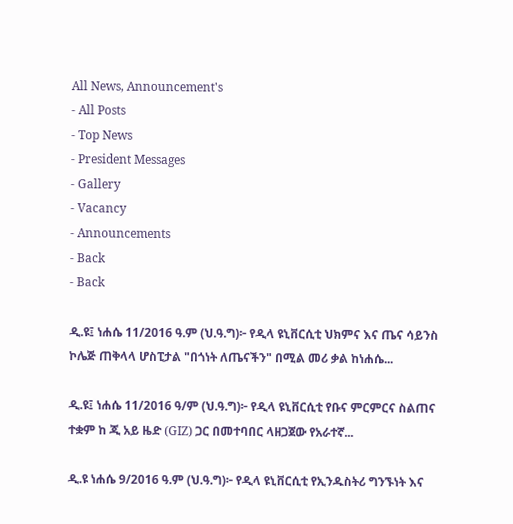All News, Announcement's
- All Posts
- Top News
- President Messages
- Gallery
- Vacancy
- Announcements
- Back
- Back

ዲ.ዩ፤ ነሐሴ 11/2016 ዓ.ም (ህ.ዓ.ግ)፦ የዲላ ዩኒቨርሲቲ ህክምና እና ጤና ሳይንስ ኮሌጅ ጠቅላላ ሆስፒታል "በጎነት ለጤናችን" በሚል መሪ ቃል ከነሐሴ...

ዲ.ዩ፤ ነሐሴ 11/2016 ዓ/ም (ህ.ዓ.ግ)፦ የዲላ ዩኒቨርሲቲ የቡና ምርምርና ስልጠና ተቋም ከ ጂ አይ ዜድ (GIZ) ጋር በመተባበር ላዘጋጀው የአራተኛ...

ዲ.ዩ ነሐሴ 9/2016 ዓ.ም (ህ.ዓ.ግ)፦ የዲላ ዩኒቨርሲቲ የኢንዱስትሪ ግንኙነት እና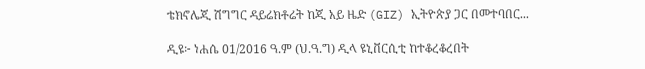ቴክኖሌጂ ሽግግር ዳይሬክቶሬት ከጂ አይ ዜድ (GIZ) ኢትዮጵያ ጋር በመተባበር...

ዲዩ፦ ነሐሴ 01/2016 ዓ.ም (ህ.ዓ.ግ) ዲላ ዩኒቨርሲቲ ከተቆረቆረበት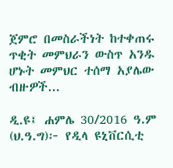ጀምሮ በመስራችነት ከተቀጠሩ ጥቂት መምህራን ውስጥ አንዱ ሆኑት መምህር ተሰማ አያሌው ብዙዎች...

ዲ.ዩ፤ ሐምሌ 30/2016 ዓ.ም (ህ.ዓ.ግ)፦ የዲላ ዩኒቨርሲቲ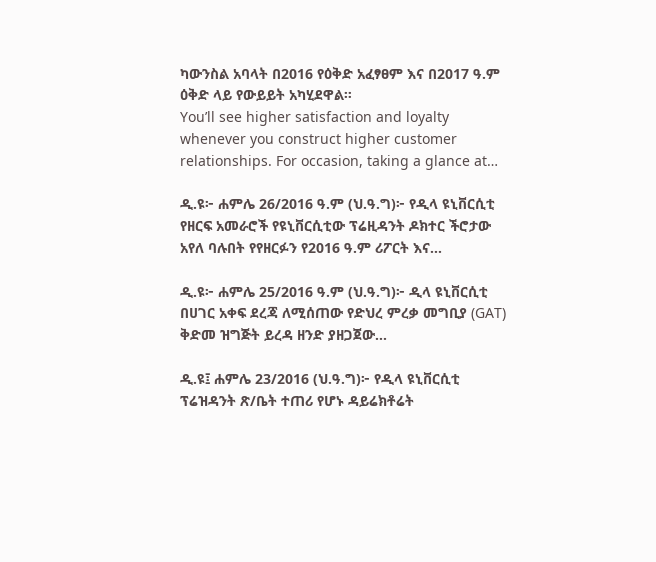ካውንስል አባላት በ2016 የዕቅድ አፈፃፀም እና በ2017 ዓ.ም ዕቅድ ላይ የውይይት አካሂደዋል።
You’ll see higher satisfaction and loyalty whenever you construct higher customer relationships. For occasion, taking a glance at…

ዲ.ዩ፦ ሐምሌ 26/2016 ዓ.ም (ህ.ዓ.ግ)፦ የዲላ ዩኒቨርሲቲ የዘርፍ አመራሮች የዩኒቨርሲቲው ፕሬዚዳንት ዶክተር ችሮታው አየለ ባሉበት የየዘርፉን የ2016 ዓ.ም ሪፖርት እና...

ዲ.ዩ፦ ሐምሌ 25/2016 ዓ.ም (ህ.ዓ.ግ)፦ ዲላ ዩኒቨርሲቲ በሀገር አቀፍ ደረጃ ለሚሰጠው የድህረ ምረቃ መግቢያ (GAT) ቅድመ ዝግጅት ይረዳ ዘንድ ያዘጋጀው...

ዲ.ዩ፤ ሐምሌ 23/2016 (ህ.ዓ.ግ)፦ የዲላ ዩኒቨርሲቲ ፕሬዝዳንት ጽ/ቤት ተጠሪ የሆኑ ዳይሬክቶሬት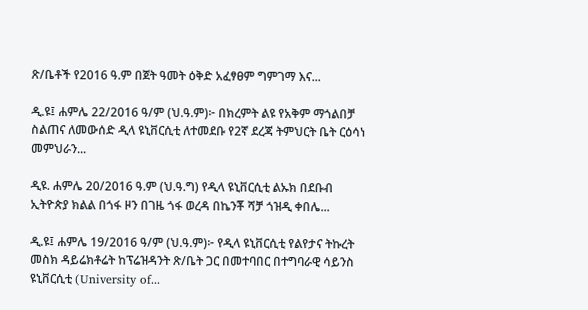ጽ/ቤቶች የ2016 ዓ.ም በጀት ዓመት ዕቅድ አፈፃፀም ግምገማ እና...

ዲ.ዩ፤ ሐምሌ 22/2016 ዓ/ም (ህ.ዓ.ም)፦ በክረምት ልዩ የአቅም ማጎልበቻ ስልጠና ለመውሰድ ዲላ ዩኒቨርሲቲ ለተመደቡ የ2ኛ ደረጃ ትምህርት ቤት ርዕሳነ መምህራን...

ዲዩ. ሐምሌ 20/2016 ዓ.ም (ህ.ዓ.ግ) የዲላ ዩኒቨርሲቲ ልኡክ በደቡብ ኢትዮጵያ ክልል በጎፋ ዞን በገዜ ጎፋ ወረዳ በኬንቾ ሻቻ ጎዝዲ ቀበሌ...

ዲ.ዩ፤ ሐምሌ 19/2016 ዓ/ም (ህ.ዓ.ም)፦ የዲላ ዩኒቨርሲቲ የልየታና ትኩረት መስክ ዳይሬክቶሬት ከፕሬዝዳንት ጽ/ቤት ጋር በመተባበር በተግባራዊ ሳይንስ ዩኒቨርሲቲ (University of...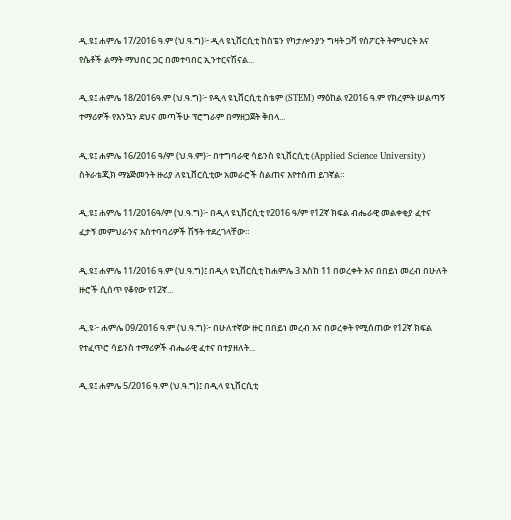ዲ.ዩ፤ ሐምሌ 17/2016 ዓ.ም (ህ.ዓ.ግ)፦ ዲላ ዩኒቨርሲቲ ከስፔን የካታሎንያን ግዛት ጋቫ የስፖርት ትምህርት እና የሴቶች ልማት ማህበር ጋር በመተባበር ኢንተርናሽናል...

ዲ.ዩ፤ ሐምሌ 18/2016ዓ.ም (ህ.ዓ.ግ)፦ የዲላ ዩኒቨርሲቲ ስቴም (STEM) ማዕከል የ2016 ዓ.ም የክረምት ሠልጣኝ ተማሪዎች የእንኳን ደህና መጣችሁ ፕሮግራም በማዘጋጀት ቅበላ...

ዲ.ዩ፤ ሐምሌ 16/2016 ዓ/ም (ህ.ዓ.ም)፦ በተግባራዊ ሳይንስ ዩኒቨርሲቲ (Applied Science University) ስትራቴጂክ ማኔጅመንት ዙሪያ ለዩኒቨርሲቲው አመራሮች ስልጠና እየተሰጠ ይገኛል።

ዲ.ዩ፤ ሐምሌ 11/2016ዓ/ም (ህ.ዓ.ግ)፦ በዲላ ዩኒቨርሲቲ የ2016 ዓ/ም የ12ኛ ክፍል ብሔራዊ መልቀቂያ ፈተና ፈታኝ መምህራንና አስተባባሪዎች ሽኝት ተደረገላቸው።

ዲ.ዩ፤ ሐምሌ 11/2016 ዓ.ም (ህ.ዓ.ግ)፤ በዲላ ዩኒቨርሲቲ ከሐምሌ 3 እስከ 11 በወረቀት እና በበይነ መረብ በሁለት ዙሮች ሲሰጥ የቆየው የ12ኛ...

ዲ.ዩ፦ ሐምሌ 09/2016 ዓ.ም (ህ.ዓ.ግ)፦ በሁለተኛው ዙር በበይነ መረብ እና በወረቀት የሚሰጠው የ12ኛ ክፍል የተፈጥሮ ሳይንስ ተማሪዎች ብሔራዊ ፈተና በተያዘለት...

ዲ.ዩ፤ ሐምሌ 5/2016 ዓ.ም (ህ.ዓ.ግ)፤ በዲላ ዩኒቨርሲቲ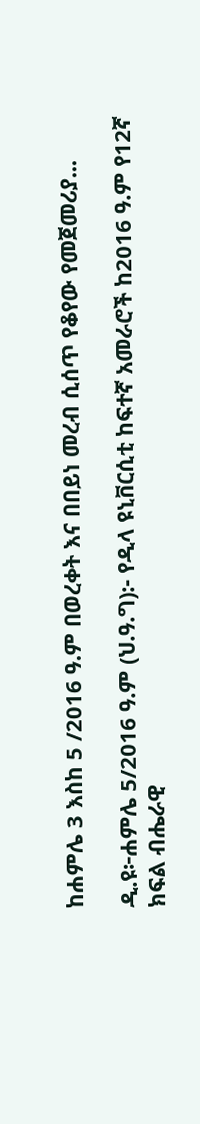ከሐምሌ 3 እስከ 5 /2016 ዓ.ም በወረቀት እና በበይነ መረብ ሲሰጥ የቆየው የመጀመሪያ...

ዲ.ዩ፦ሐምሌ 5/2016 ዓ.ም (ህ.ዓ.ግ):- የዲላ ዩኒቨርሲቲ ከፍተኛ አመራሮች ከ2016 ዓ.ም የ12ኛ ክፍል ብሔራዊ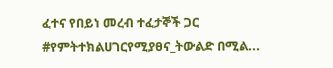ፈተና የበይነ መረብ ተፈታኞች ጋር #የምትተክልሀገርየሚያፀና_ትውልድ በሚል...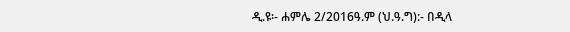ዲ.ዩ፡- ሐምሌ 2/2016ዓ.ም (ህ.ዓ.ግ):- በዲላ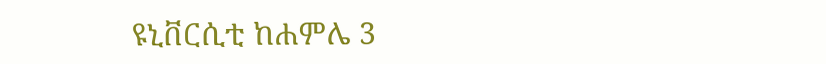ዩኒቨርሲቲ ከሐምሌ 3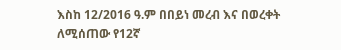እስከ 12/2016 ዓ.ም በበይነ መረብ እና በወረቀት ለሚሰጠው የ12ኛ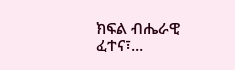ክፍል ብሔራዊ ፈተና፣...